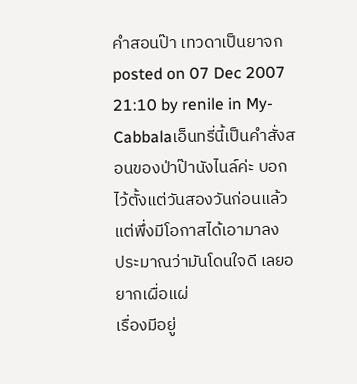คำสอนป๊า เทวดาเป็นยาจก
posted on 07 Dec 2007 21:10 by renile in My-Cabbalaเอ็นทรี่นี้เป็นคำสั่งสอนของป่าป๊านังไนล์ค่ะ บอกไว้ตั้งแต่วันสองวันก่อนแล้ว แต่พึ่งมีโอกาสได้เอามาลง
ประมาณว่ามันโดนใจดี เลยอยากเผื่อแผ่
เรื่องมีอยู่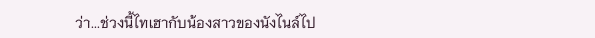ว่า...ช่วงนี้ไทเฮากับน้องสาวของนังไนล์ไป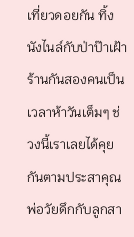เที่ยวดอยกัน ทิ้งนังไนล์กับป่าป๊าเฝ้าร้านกันสองคนเป็นเวลาห้าวันเต็มๆ ช่วงนี้เราเลยได้คุยกันตามประสาคุณพ่อวัยดึกกับลูกสา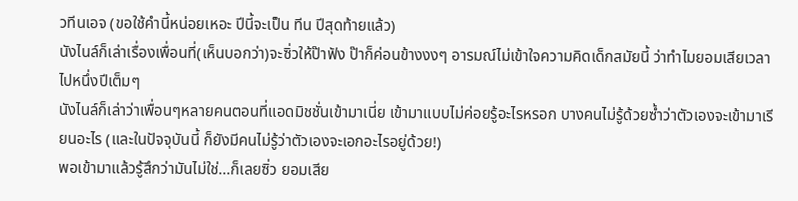วทีนเอจ (ขอใช้คำนี้หน่อยเหอะ ปีนี้จะเป็น ทีน ปีสุดท้ายแล้ว)
นังไนล์ก็เล่าเรื่องเพื่อนที่(เห็นบอกว่า)จะซิ่วให้ป๊าฟัง ป๊าก็ค่อนข้างงงๆ อารมณ์ไม่เข้าใจความคิดเด็กสมัยนี้ ว่าทำไมยอมเสียเวลาไปหนึ่งปีเต็มๆ
นังไนล์ก็เล่าว่าเพื่อนๆหลายคนตอนที่แอดมิชชั่นเข้ามาเนี่ย เข้ามาแบบไม่ค่อยรู้อะไรหรอก บางคนไม่รู้ด้วยซ้ำว่าตัวเองจะเข้ามาเรียนอะไร (และในปัจจุบันนี้ ก็ยังมีคนไม่รู้ว่าตัวเองจะเอกอะไรอยู่ด้วย!)
พอเข้ามาแล้วรู้สึกว่ามันไม่ใช่...ก็เลยซิ่ว ยอมเสีย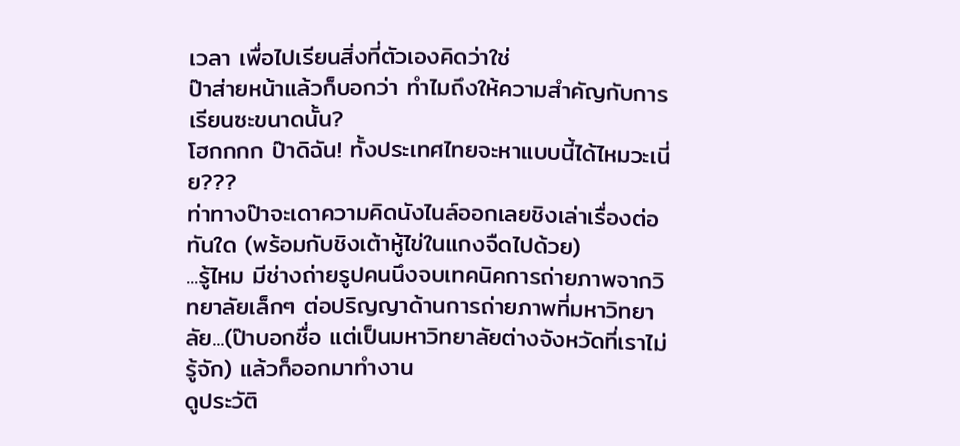เวลา เพื่อไปเรียนสิ่งที่ตัวเองคิดว่าใช่
ป๊าส่ายหน้าแล้วก็บอกว่า ทำไมถึงให้ความสำคัญกับการเรียนซะขนาดนั้น?
โฮกกกก ป๊าดิฉัน! ทั้งประเทศไทยจะหาแบบนี้ได้ไหมวะเนี่ย???
ท่าทางป๊าจะเดาความคิดนังไนล์ออกเลยชิงเล่าเรื่องต่อทันใด (พร้อมกับชิงเต้าหู้ไข่ในแกงจืดไปด้วย)
...รู้ไหม มีช่างถ่ายรูปคนนึงจบเทคนิคการถ่ายภาพจากวิทยาลัยเล็กๆ ต่อปริญญาด้านการถ่ายภาพที่มหาวิทยาลัย...(ป๊าบอกชื่อ แต่เป็นมหาวิทยาลัยต่างจังหวัดที่เราไม่รู้จัก) แล้วก็ออกมาทำงาน
ดูประวัติ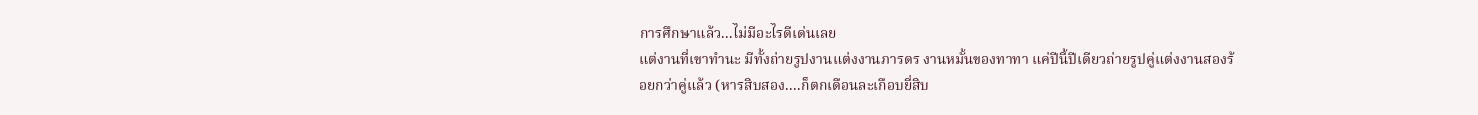การศึกษาแล้ว...ไม่มีอะไรดีเด่นเลย
แต่งานที่เขาทำนะ มีทั้งถ่ายรูปงานแต่งงานภารดร งานหมั้นของทาทา แค่ปีนี้ปีเดียวถ่ายรูปคู่แต่งงานสองร้อยกว่าคู่แล้ว (หารสิบสอง....ก็ตกเดือนละเกือบยี่สิบ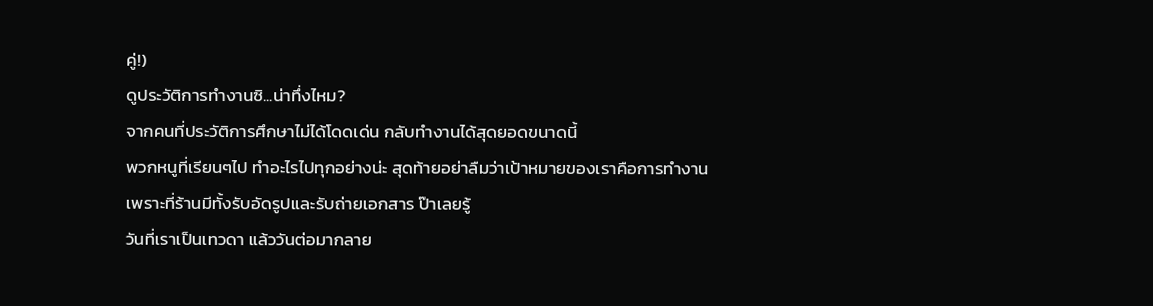คู่!)
ดูประวัติการทำงานซิ...น่าทึ่งไหม?
จากคนที่ประวัติการศึกษาไม่ได้โดดเด่น กลับทำงานได้สุดยอดขนาดนี้
พวกหนูที่เรียนๆไป ทำอะไรไปทุกอย่างน่ะ สุดท้ายอย่าลืมว่าเป้าหมายของเราคือการทำงาน
เพราะที่ร้านมีทั้งรับอัดรูปและรับถ่ายเอกสาร ป๊าเลยรู้
วันที่เราเป็นเทวดา แล้ววันต่อมากลาย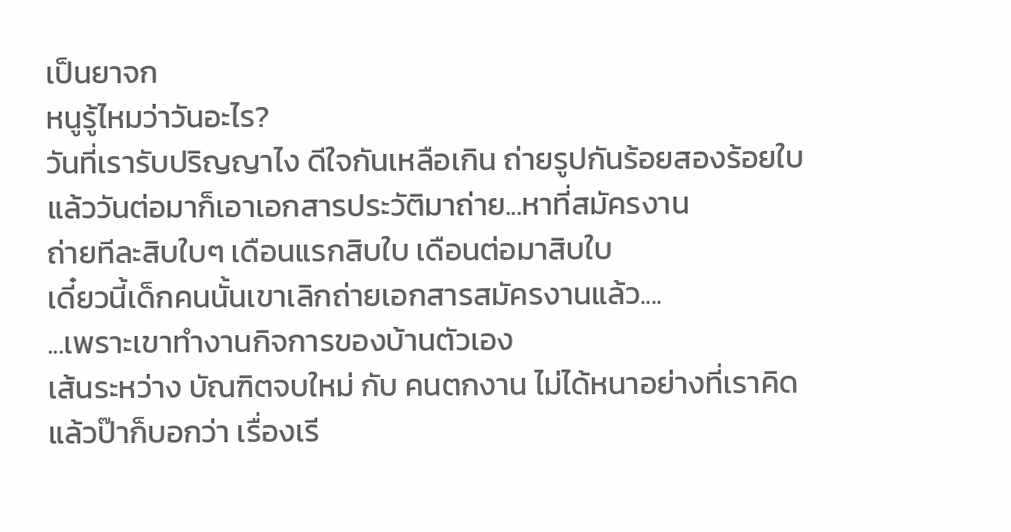เป็นยาจก
หนูรู้ไหมว่าวันอะไร?
วันที่เรารับปริญญาไง ดีใจกันเหลือเกิน ถ่ายรูปกันร้อยสองร้อยใบ
แล้ววันต่อมาก็เอาเอกสารประวัติมาถ่าย...หาที่สมัครงาน
ถ่ายทีละสิบใบๆ เดือนแรกสิบใบ เดือนต่อมาสิบใบ
เดี๋ยวนี้เด็กคนนั้นเขาเลิกถ่ายเอกสารสมัครงานแล้ว....
...เพราะเขาทำงานกิจการของบ้านตัวเอง
เส้นระหว่าง บัณฑิตจบใหม่ กับ คนตกงาน ไม่ได้หนาอย่างที่เราคิด
แล้วป๊าก็บอกว่า เรื่องเรี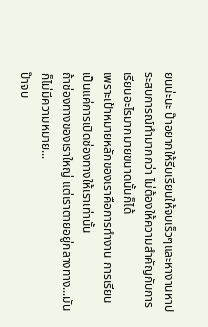ยนน่ะนะ ป๊าอยากให้รีบเรียนให้จบเร็วๆและหางานหาประสบการณ์ทำมากกว่า ไม่ต้องให้ความสำคัญกับการเรียนอะไรมากมายขนาดนั้นก็ได้
เพราะเป้าหมายหลักของเราคือการทำงาน การเรียนเป็นแค่การเปิดช่องทางให้เราเท่านั้น
ถ้าช่องทางของเราใหญ่ แต่เราตายอยู่กลางทาง...มันก็ไม่มีความหมาย...
ป๊าจบ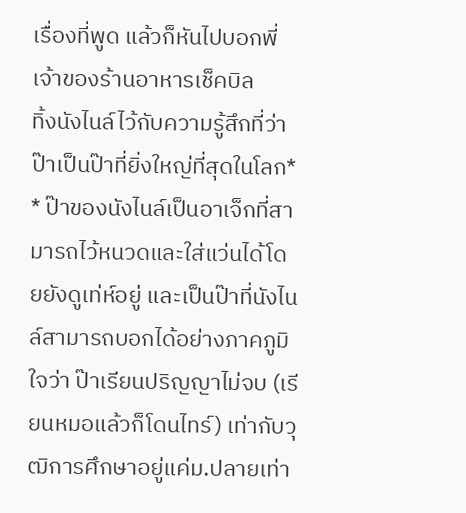เรื่องที่พูด แล้วก็หันไปบอกพี่เจ้าของร้านอาหารเช็คบิล
ทิ้งนังไนล์ไว้กับความรู้สึกที่ว่า
ป๊าเป็นป๊าที่ยิ่งใหญ่ที่สุดในโลก*
* ป๊าของนังไนล์เป็นอาเจ็กที่สามารถไว้หนวดและใส่แว่นได้โดยยังดูเท่ห์อยู่ และเป็นป๊าที่นังไนล์สามารถบอกได้อย่างภาคภูมิใจว่า ป๊าเรียนปริญญาไม่จบ (เรียนหมอแล้วก็โดนไทร์) เท่ากับวุฒิการศึกษาอยู่แค่ม.ปลายเท่า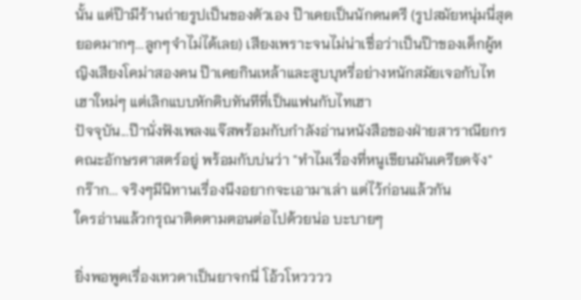นั้น แต่ป๊ามีร้านถ่ายรูปเป็นของตัวเอง ป๊าเคยเป็นนักดนตรี (รูปสมัยหนุ่มนี่สุดยอดมากๆ...ลูกๆจำไม่ได้เลย) เสียงเพราะจนไม่น่าเชื่อว่าเป็นป๊าของเด็กผู้หญิงเสียงโคม่าสองคน ป๊าเคยกินเหล้าและสูบบุหรี่อย่างหนักสมัยเจอกับไทเฮาใหม่ๆ แต่เลิกแบบหักดิบทันทีที่เป็นแฟนกับไทเฮา
ปัจจุบัน...ป๊านั่งฟังเพลงแจ๊สพร้อมกับกำลังอ่านหนังสือของฝ่ายสาราณียกรคณะอักษรศาสตร์อยู่ พร้อมกับบ่นว่า "ทำไมเรื่องที่หนูเขียนมันเครียดจัง"
กร๊าก... จริงๆมีนิทานเรื่องนึงอยากจะเอามาเล่า แต่ไว้ก่อนแล้วกัน
ใครอ่านแล้วกรุณาติดตามตอนต่อไปด้วยน่อ บะบายๆ

ยิ่งพอพูดเรื่องเทวดาเป็นยาจกนี่ โอ้วโหวววว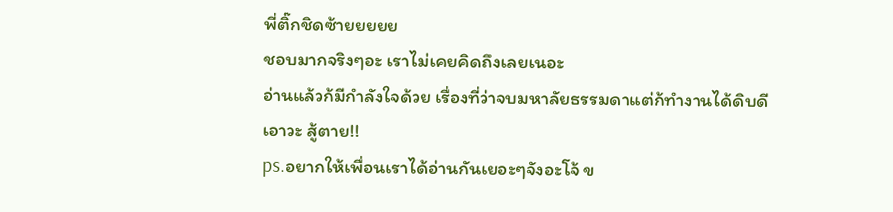พี่ติ๊กชิดซ้ายยยยย
ชอบมากจริงๆอะ เราไม่เคยคิดถึงเลยเนอะ
อ่านแล้วก้มีกำลังใจด้วย เรื่องที่ว่าจบมหาลัยธรรมดาแต่ก้ทำงานได้ดิบดี
เอาวะ สู้ตาย!!
ps.อยากให้เพื่อนเราได้อ่านกันเยอะๆจังอะโจ้ ข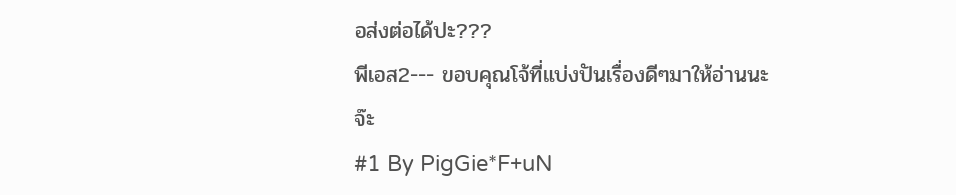อส่งต่อได้ปะ???
พีเอส2--- ขอบคุณโจ้ที่แบ่งปันเรื่องดีๆมาให้อ่านนะจ๊ะ
#1 By PigGie*F+uN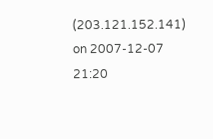(203.121.152.141) on 2007-12-07 21:20